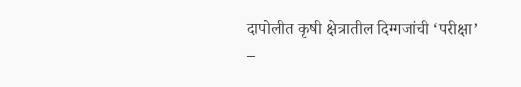दापोलीत कृषी क्षेत्रातील दिग्गजांची ‘परीक्षा’
–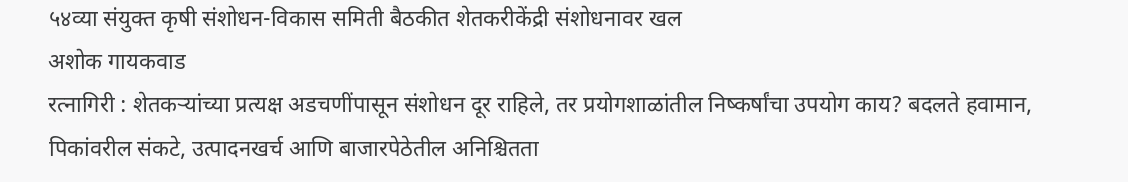५४व्या संयुक्त कृषी संशोधन-विकास समिती बैठकीत शेतकरीकेंद्री संशोधनावर खल
अशोक गायकवाड
रत्नागिरी : शेतकऱ्यांच्या प्रत्यक्ष अडचणींपासून संशोधन दूर राहिले, तर प्रयोगशाळांतील निष्कर्षांचा उपयोग काय? बदलते हवामान, पिकांवरील संकटे, उत्पादनखर्च आणि बाजारपेठेतील अनिश्चितता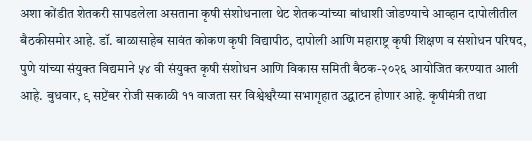अशा कोंडीत शेतकरी सापडलेला असताना कृषी संशोधनाला थेट शेतकऱ्यांच्या बांधाशी जोडण्याचे आव्हान दापोलीतील बैठकीसमोर आहे. डॉ. बाळासाहेब सावंत कोकण कृषी विद्यापीठ, दापोली आणि महाराष्ट्र कृषी शिक्षण व संशोधन परिषद, पुणे यांच्या संयुक्त विद्यमाने ५४ वी संयुक्त कृषी संशोधन आणि विकास समिती बैठक-२०२६ आयोजित करण्यात आली आहे. बुधवार, ९ सप्टेंबर रोजी सकाळी ११ वाजता सर विश्वेश्वरैय्या सभागृहात उद्घाटन होणार आहे. कृषीमंत्री तथा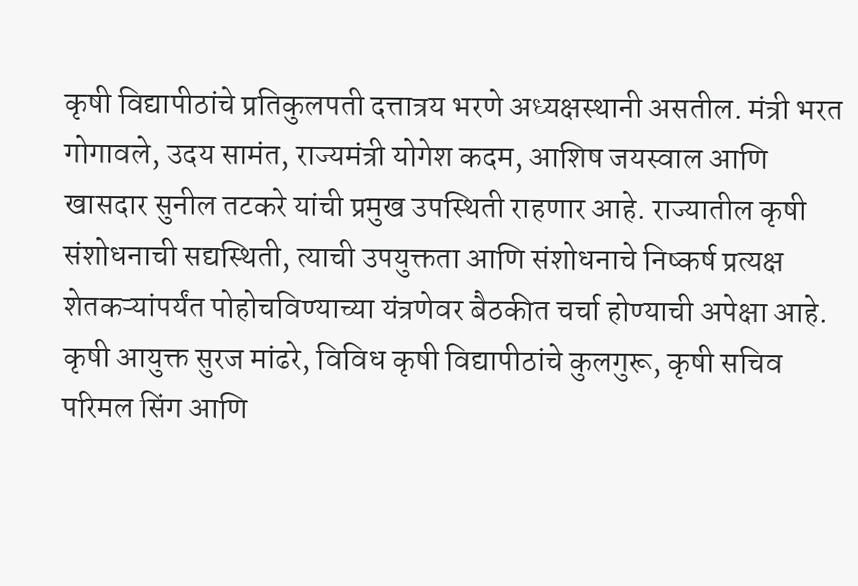कृषी विद्यापीठांचे प्रतिकुलपती दत्तात्रय भरणे अध्यक्षस्थानी असतील. मंत्री भरत गोगावले, उदय सामंत, राज्यमंत्री योगेश कदम, आशिष जयस्वाल आणि खासदार सुनील तटकरे यांची प्रमुख उपस्थिती राहणार आहे. राज्यातील कृषी संशोधनाची सद्यस्थिती, त्याची उपयुक्तता आणि संशोधनाचे निष्कर्ष प्रत्यक्ष शेतकऱ्यांपर्यंत पोहोचविण्याच्या यंत्रणेवर बैठकीत चर्चा होण्याची अपेक्षा आहे. कृषी आयुक्त सुरज मांढरे, विविध कृषी विद्यापीठांचे कुलगुरू, कृषी सचिव परिमल सिंग आणि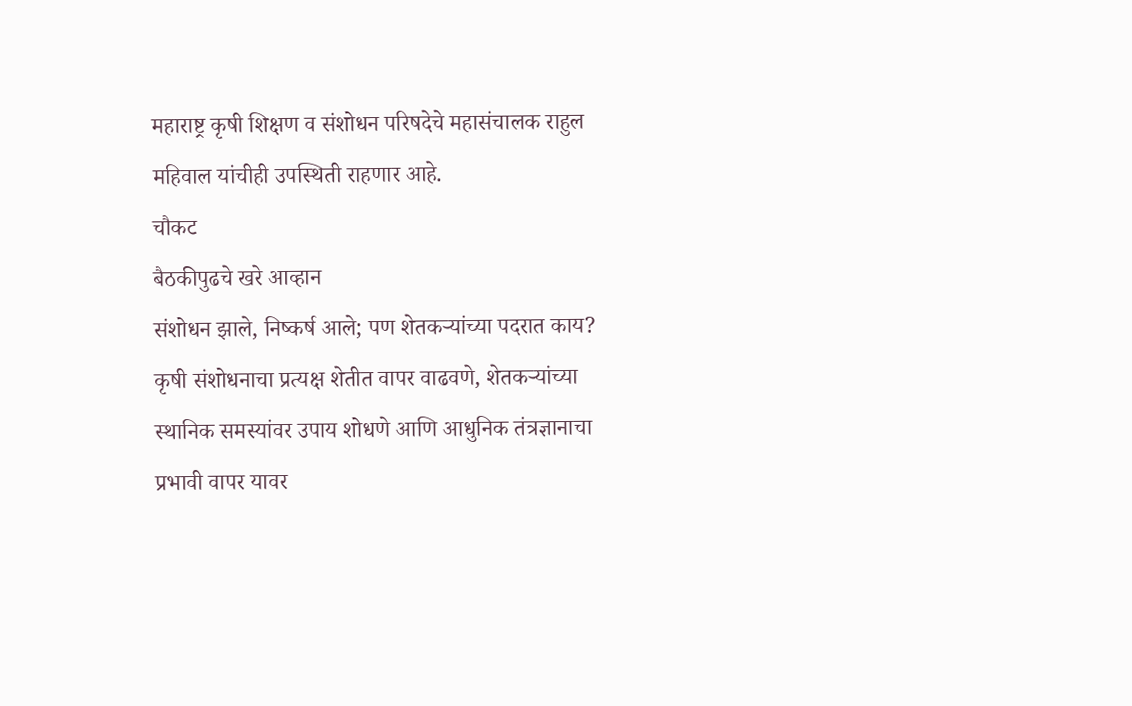महाराष्ट्र कृषी शिक्षण व संशोधन परिषदेचे महासंचालक राहुल महिवाल यांचीही उपस्थिती राहणार आहे.
चौकट
बैठकीपुढचे खरे आव्हान
संशोधन झाले, निष्कर्ष आले; पण शेतकऱ्यांच्या पदरात काय? कृषी संशोधनाचा प्रत्यक्ष शेतीत वापर वाढवणे, शेतकऱ्यांच्या स्थानिक समस्यांवर उपाय शोधणे आणि आधुनिक तंत्रज्ञानाचा प्रभावी वापर यावर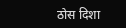ठोस दिशा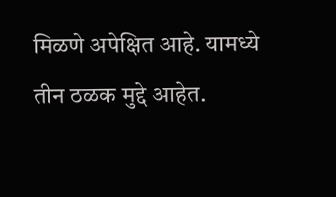मिळणे अपेक्षित आहे. यामध्ये तीन ठळक मुद्दे आहेत.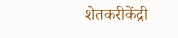शेतकरीकेंद्री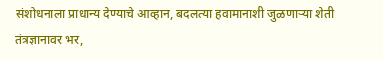संशोधनाला प्राधान्य देण्याचे आव्हान, बदलत्या हवामानाशी जुळणाऱ्या शेती तंत्रज्ञानावर भर,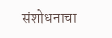संशोधनाचा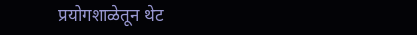प्रयोगशाळेतून थेट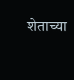शेताच्या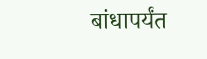बांधापर्यंत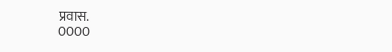प्रवास.
0000